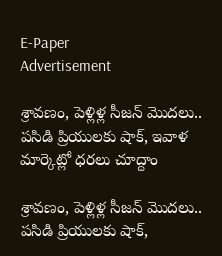E-Paper
Advertisement

శ్రావణం, పెళ్లిళ్ల సీజన్ మొదలు.. పసిడి ప్రియులకు షాక్, ఇవాళ మార్కెట్లో ధర‌లు చూద్దాం

శ్రావణం, పెళ్లిళ్ల సీజన్ మొదలు.. పసిడి ప్రియులకు షాక్,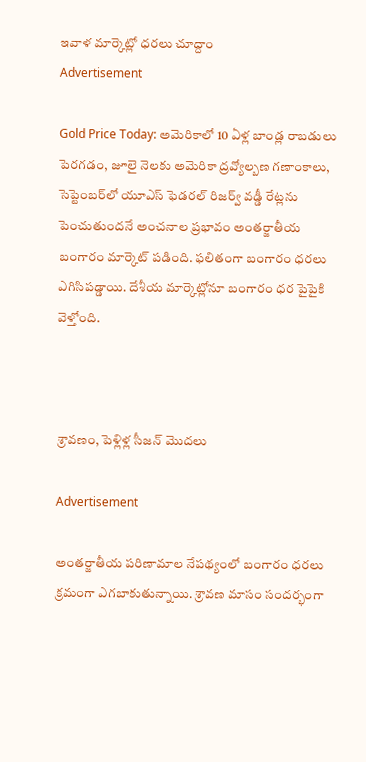ఇవాళ మార్కెట్లో ధర‌లు చూద్దాం
Advertisement

Gold Price Today: అమెరికాలో 10 ఏళ్ల బాండ్ల రాబడులు పెరగడం, జూలై నెలకు అమెరికా ద్రవ్యోల్బణ గణాంకాలు, సెప్టెంబర్‌లో యూఎస్ ఫెడరల్ రిజర్వ్ వడ్డీ రేట్లను పెంచుతుందనే అంచనాల ప్రభావం అంతర్జాతీయ బంగారం మార్కెట్ పడింది. ఫలితంగా బంగారం ధరలు ఎగిసిపడ్డాయి. దేశీయ మార్కెట్లోనూ బంగారం ధర పైపైకి వెళ్తోంది.



శ్రావణం, పెళ్లిళ్ల సీజన్ మొదలు

Advertisement

అంతర్జాతీయ పరిణామాల నేపథ్యంలో బంగారం ధరలు క్రమంగా ఎగబాకుతున్నాయి. శ్రావణ మాసం సందర్భంగా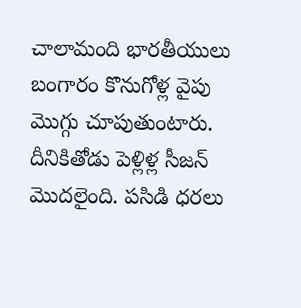చాలామంది భారతీయులు బంగారం కొనుగోళ్ల వైపు మొగ్గు చూపుతుంటారు. దీనికితోడు పెళ్లిళ్ల సీజన్ మొదలైంది. పసిడి ధరలు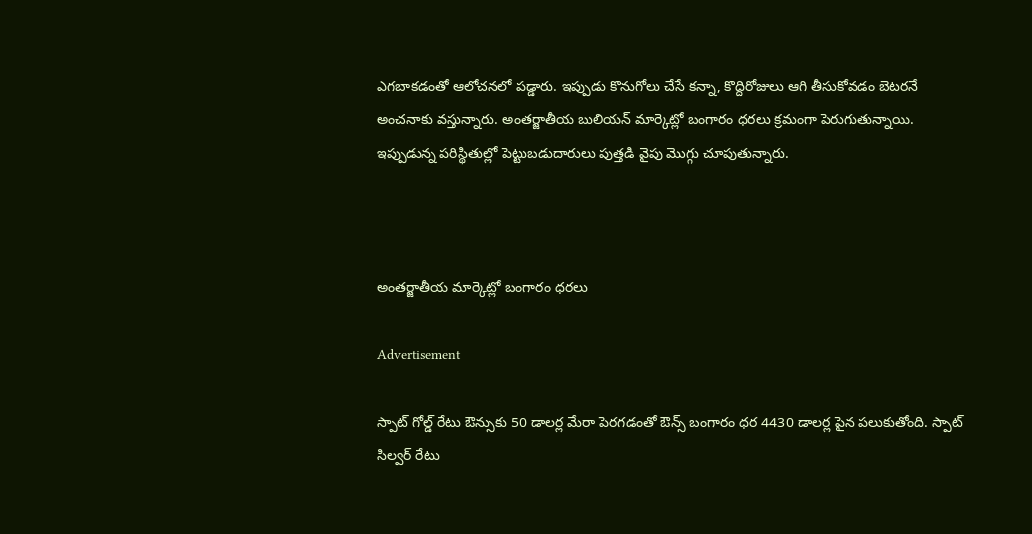ఎగబాకడంతో ఆలోచనలో పడ్డారు. ఇప్పుడు కొనుగోలు చేసే కన్నా, కొద్దిరోజులు ఆగి తీసుకోవడం బెటరనే అంచనాకు వస్తున్నారు. అంతర్జాతీయ బులియన్ మార్కెట్లో బంగారం ధరలు క్రమంగా పెరుగుతున్నాయి. ఇప్పుడున్న పరిస్థితుల్లో పెట్టుబడుదారులు పుత్తడి వైపు మొగ్గు చూపుతున్నారు.



అంతర్జాతీయ మార్కెట్లో బంగారం ధరలు

Advertisement

స్పాట్ గోల్డ్ రేటు ఔన్సుకు 50 డాలర్ల మేరా పెరగడంతో ఔన్స్ బంగారం ధర 4430 డాలర్ల పైన పలుకుతోంది. స్పాట్ సిల్వర్ రేటు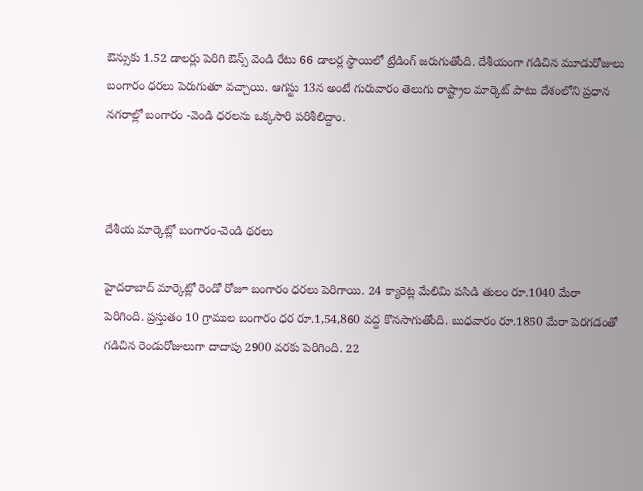ఔన్సుకు 1.52 డాలర్లు పెరిగి ఔన్స్ వెండి రేటు 66 డాలర్ల స్థాయిలో ట్రేడింగ్ జరుగుతోంది. దేశీయంగా గడిచిన మూడురోజులు బంగారం ధరలు పెరుగుతూ వచ్చాయి. ఆగస్టు 13న అంటే గురువారం తెలుగు రాష్ట్రాల మార్కెట్ పాటు దేశంలోని ప్రధాన నగరాల్లో బంగారం -వెండి ధరలను ఒక్కసారి పరిశీలిద్దాం.



దేశీయ మార్కెట్లో బంగారం-వెండి థరలు

హైదరాబాద్ మార్కెట్లో రెండో రోజూ బంగారం ధరలు పెరిగాయి. 24 క్యారెట్ల మేలిమి పసిడి తులం రూ.1040 మేరా పెరిగింది. ప్రస్తుతం 10 గ్రాముల బంగారం ధర రూ.1,54,860 వద్ద కొనసాగుతోంది. బుధవారం రూ.1850 మేరా పెరగడంతో గడిచిన రెండురోజులుగా దాదాపు 2900 వరకు పెరిగింది. 22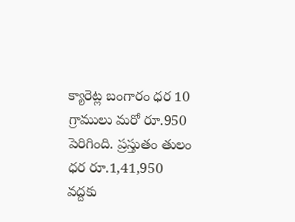క్యారెట్ల బంగారం ధర 10 గ్రాములు మరో రూ.950 పెరిగింది. ప్రస్తుతం తులం ధర రూ.1,41,950 వద్దకు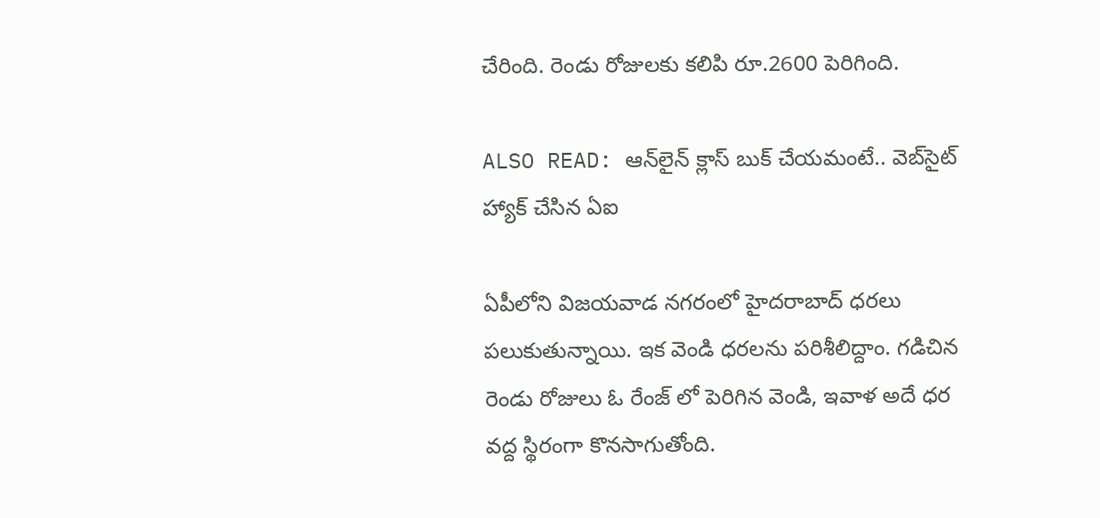చేరింది. రెండు రోజులకు కలిపి రూ.2600 పెరిగింది.

ALSO READ: ఆన్‌లైన్ క్లాస్ బుక్ చేయమంటే.. వెబ్‌సైట్ హ్యాక్ చేసిన ఏఐ

ఏపీలోని విజయవాడ నగరంలో హైదరాబాద్ ధరలు పలుకుతున్నాయి. ఇక వెండి ధరలను పరిశీలిద్దాం. గడిచిన రెండు రోజులు ఓ రేంజ్ లో పెరిగిన వెండి, ఇవాళ అదే ధర వద్ద స్థిరంగా కొనసాగుతోంది.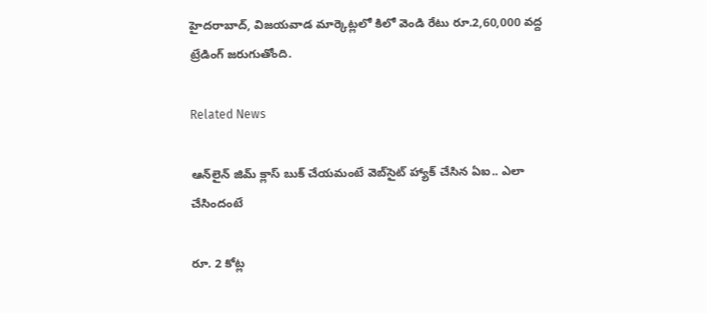హైదరాబాద్, విజయవాడ మార్కెట్లలో కిలో వెండి రేటు రూ.2,60,000 వద్ద ట్రేడింగ్ జరుగుతోంది.

Related News

ఆన్‌లైన్ జిమ్ క్లాస్ బుక్ చేయమంటే వెబ్‌సైట్ హ్యాక్ చేసిన ఏఐ.. ఎలా చేసిందంటే

రూ. 2 కోట్ల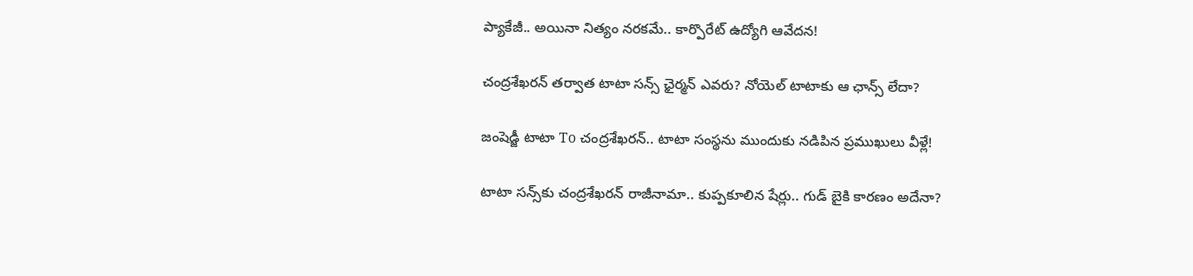ప్యాకేజీ.. అయినా నిత్యం నరకమే.. కార్పొరేట్ ఉద్యోగి ఆవేదన!

చంద్రశేఖరన్ తర్వాత టాటా సన్స్ ఛైర్మన్ ఎవరు? నోయెల్ టాటాకు ఆ ఛాన్స్ లేదా?

జంషెడ్జీ టాటా To చంద్రశేఖరన్.. టాటా సంస్థను ముందుకు నడిపిన ప్రముఖులు వీళ్లే!

టాటా సన్స్‌కు చంద్రశేఖరన్ రాజీనామా.. కుప్పకూలిన షేర్లు.. గుడ్ బైకి కారణం అదేనా?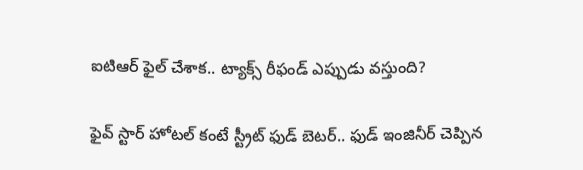ఐటిఆర్ ఫైల్ చేశాక.. ట్యాక్స్ రీఫండ్ ఎప్పుడు వస్తుంది?

ఫైవ్ స్టార్ హోటల్‌ కంటే స్ట్రీట్ ఫుడ్ బెటర్.. ఫుడ్ ఇంజినీర్ చెప్పిన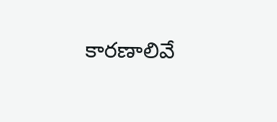కారణాలివే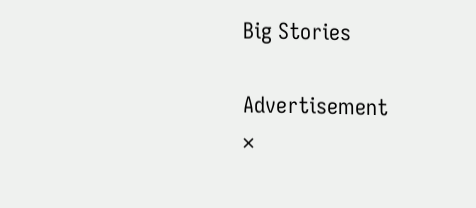Big Stories

Advertisement
×